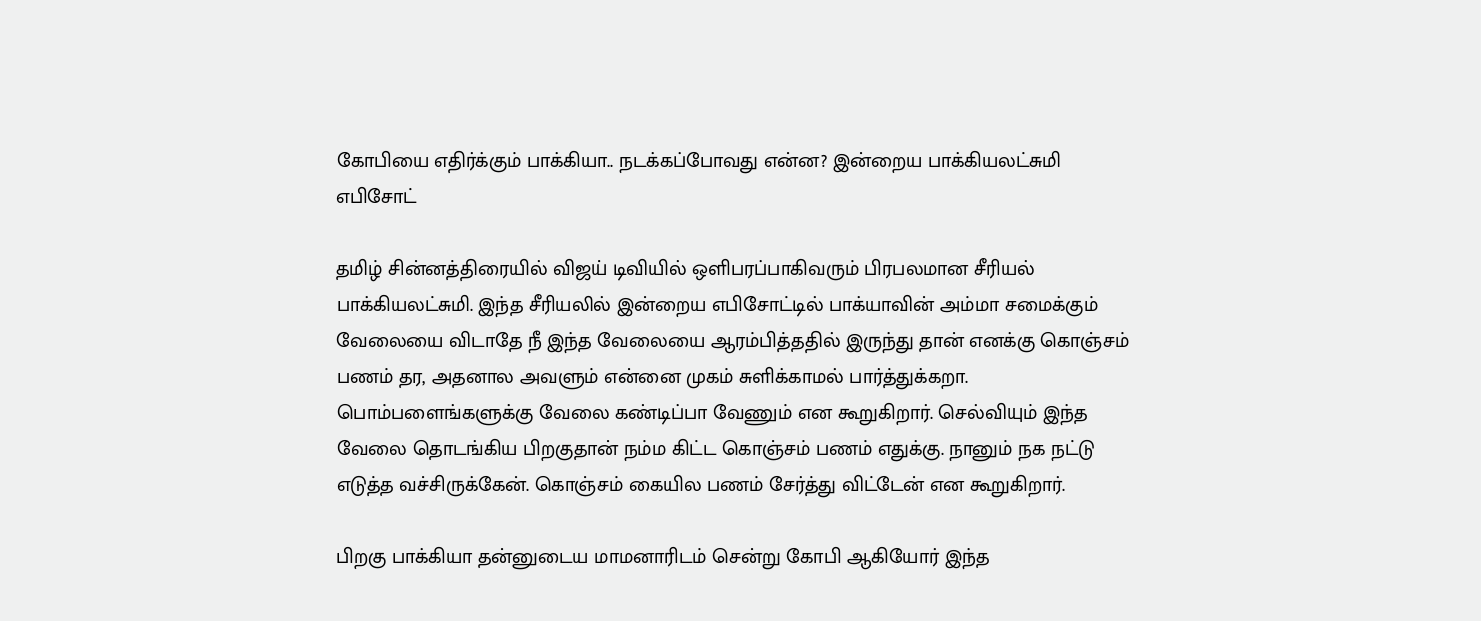கோபியை எதிர்க்கும் பாக்கியா.. நடக்கப்போவது என்ன? இன்றைய பாக்கியலட்சுமி எபிசோட்

தமிழ் சின்னத்திரையில் விஜய் டிவியில் ஒளிபரப்பாகிவரும் பிரபலமான சீரியல் பாக்கியலட்சுமி. இந்த சீரியலில் இன்றைய எபிசோட்டில் பாக்யாவின் அம்மா சமைக்கும் வேலையை விடாதே நீ இந்த வேலையை ஆரம்பித்ததில் இருந்து தான் எனக்கு கொஞ்சம் பணம் தர, அதனால அவளும் என்னை முகம் சுளிக்காமல் பார்த்துக்கறா. பொம்பளைங்களுக்கு வேலை கண்டிப்பா வேணும் என கூறுகிறார். செல்வியும் இந்த வேலை தொடங்கிய பிறகுதான் நம்ம கிட்ட கொஞ்சம் பணம் எதுக்கு. நானும் நக நட்டு எடுத்த வச்சிருக்கேன். கொஞ்சம் கையில பணம் சேர்த்து விட்டேன் என கூறுகிறார்.

பிறகு பாக்கியா தன்னுடைய மாமனாரிடம் சென்று கோபி ஆகியோர் இந்த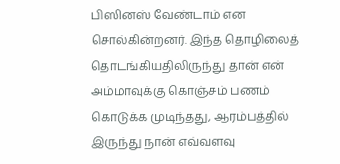பிஸினஸ் வேண்டாம் என சொல்கின்றனர். இந்த தொழிலைத் தொடங்கியதிலிருந்து தான் என் அம்மாவுக்கு கொஞ்சம் பணம் கொடுக்க முடிந்தது, ஆரம்பத்தில் இருந்து நான் எவ்வளவு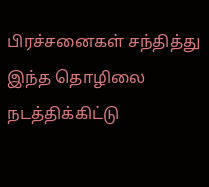பிரச்சனைகள் சந்தித்து இந்த தொழிலை நடத்திக்கிட்டு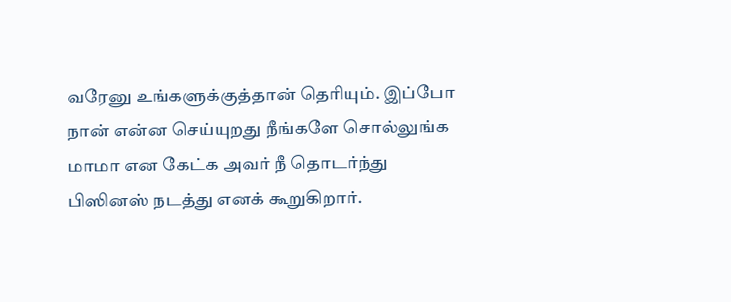வரேனு உங்களுக்குத்தான் தெரியும். இப்போ நான் என்ன செய்யுறது நீங்களே சொல்லுங்க மாமா என கேட்க அவர் நீ தொடர்ந்து பிஸினஸ் நடத்து எனக் கூறுகிறார்.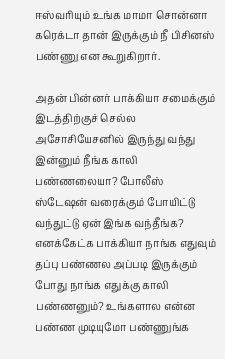ஈஸ்வரியும் உங்க மாமா சொன்னா கரெக்டா தான் இருக்கும் நீ பிசினஸ் பண்ணு என கூறுகிறார்.

அதன் பின்னர் பாக்கியா சமைக்கும் இடத்திற்குச் செல்ல அசோசியேசனில் இருந்து வந்து இன்னும் நீங்க காலி பண்ணலையா? போலீஸ் ஸ்டேஷன் வரைக்கும் போயிட்டு வந்துட்டு ஏன் இங்க வந்தீங்க? எனக்கேட்க பாக்கியா நாங்க எதுவும் தப்பு பண்ணல அப்படி இருக்கும் போது நாங்க எதுக்கு காலி பண்ணனும்? உங்களால என்ன பண்ண முடியுமோ பண்ணுங்க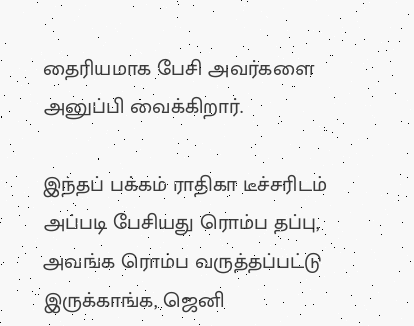தைரியமாக பேசி அவர்களை அனுப்பி வைக்கிறார்.

இந்தப் பக்கம் ராதிகா டீச்சரிடம் அப்படி பேசியது ரொம்ப தப்பு, அவங்க ரொம்ப வருத்தப்பட்டு இருக்காங்க, ஜெனி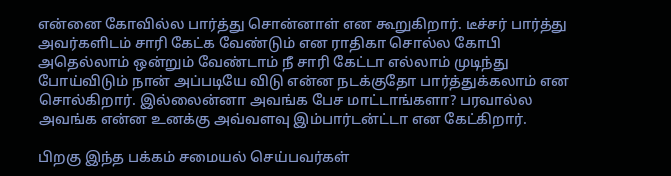என்னை கோவில்ல பார்த்து சொன்னாள் என கூறுகிறார். டீச்சர் பார்த்து அவர்களிடம் சாரி கேட்க வேண்டும் என ராதிகா சொல்ல கோபி அதெல்லாம் ஒன்றும் வேண்டாம் நீ சாரி கேட்டா எல்லாம் முடிந்து போய்விடும் நான் அப்படியே விடு என்ன நடக்குதோ பார்த்துக்கலாம் என சொல்கிறார். இல்லைன்னா அவங்க பேச மாட்டாங்களா? பரவால்ல அவங்க என்ன உனக்கு அவ்வளவு இம்பார்டன்ட்டா என கேட்கிறார்.

பிறகு இந்த பக்கம் சமையல் செய்பவர்கள்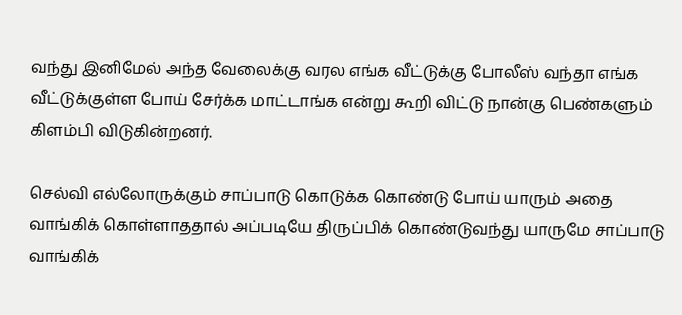வந்து இனிமேல் அந்த வேலைக்கு வரல எங்க வீட்டுக்கு போலீஸ் வந்தா எங்க வீட்டுக்குள்ள போய் சேர்க்க மாட்டாங்க என்று கூறி விட்டு நான்கு பெண்களும் கிளம்பி விடுகின்றனர்.

செல்வி எல்லோருக்கும் சாப்பாடு கொடுக்க கொண்டு போய் யாரும் அதை வாங்கிக் கொள்ளாததால் அப்படியே திருப்பிக் கொண்டுவந்து யாருமே சாப்பாடு வாங்கிக்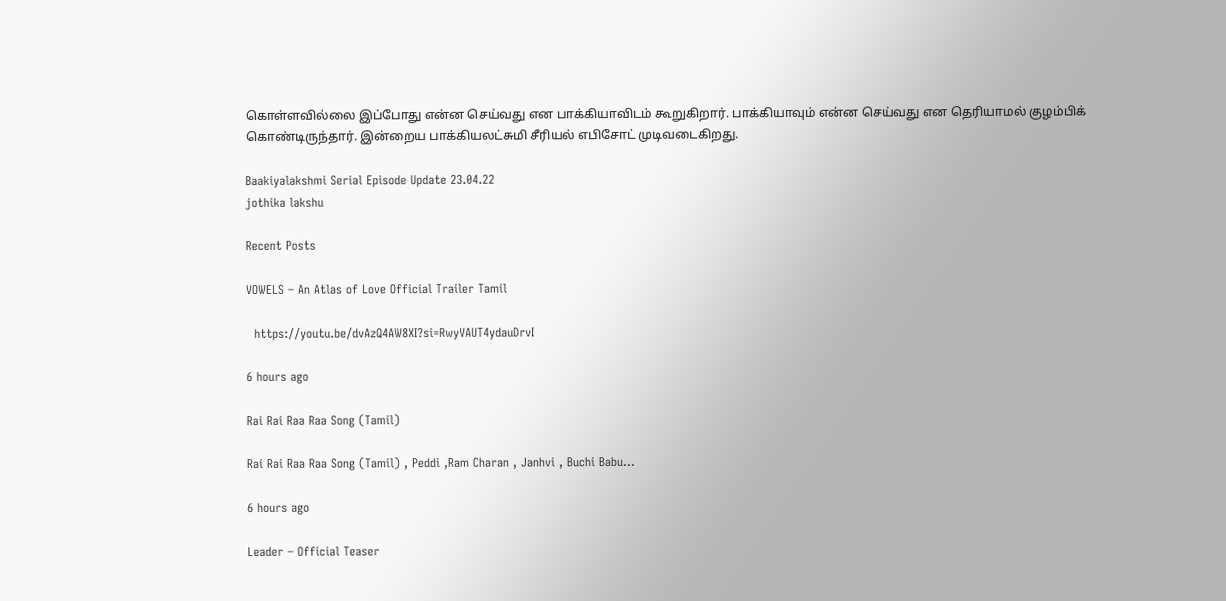கொள்ளவில்லை இப்போது என்ன செய்வது என பாக்கியாவிடம் கூறுகிறார். பாக்கியாவும் என்ன செய்வது என தெரியாமல் குழம்பிக் கொண்டிருந்தார். இன்றைய பாக்கியலட்சுமி சீரியல் எபிசோட் முடிவடைகிறது.

Baakiyalakshmi Serial Episode Update 23.04.22
jothika lakshu

Recent Posts

VOWELS – An Atlas of Love Official Trailer Tamil

  https://youtu.be/dvAzQ4AW8XI?si=RwyVAUT4ydauDrvI

6 hours ago

Rai Rai Raa Raa Song (Tamil)

Rai Rai Raa Raa Song (Tamil) , Peddi ,Ram Charan , Janhvi , Buchi Babu…

6 hours ago

Leader – Official Teaser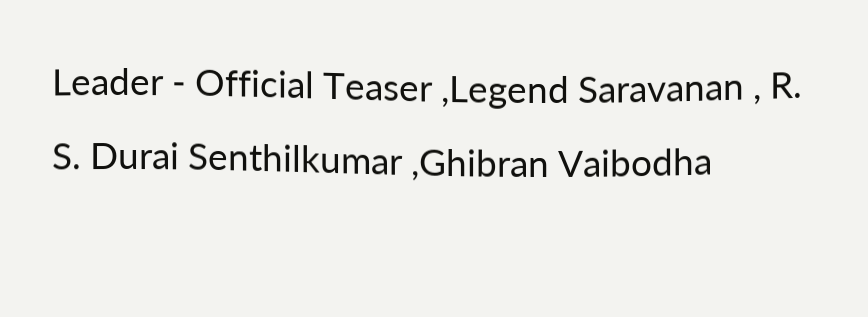Leader - Official Teaser ,Legend Saravanan , R. S. Durai Senthilkumar ,Ghibran Vaibodha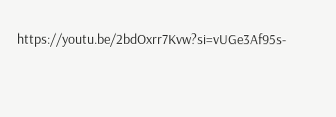https://youtu.be/2bdOxrr7Kvw?si=vUGe3Af95s-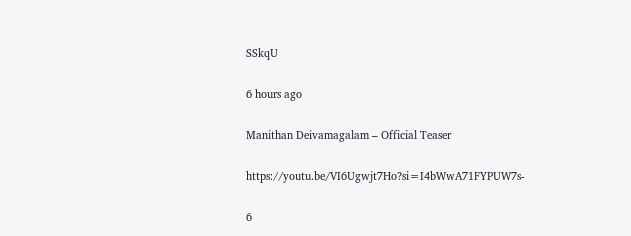SSkqU

6 hours ago

Manithan Deivamagalam – Official Teaser

https://youtu.be/VI6Ugwjt7Ho?si=I4bWwA71FYPUW7s-

6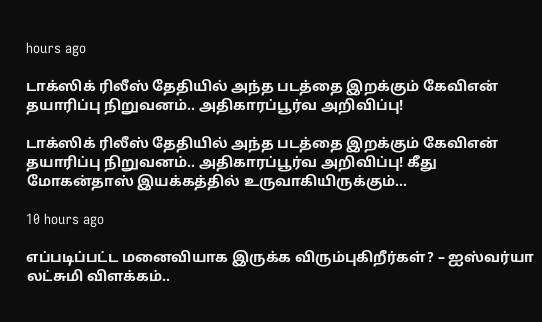hours ago

டாக்ஸிக் ரிலீஸ் தேதியில் அந்த படத்தை இறக்கும் கேவிஎன் தயாரிப்பு நிறுவனம்.. அதிகாரப்பூர்வ அறிவிப்பு!

டாக்ஸிக் ரிலீஸ் தேதியில் அந்த படத்தை இறக்கும் கேவிஎன் தயாரிப்பு நிறுவனம்.. அதிகாரப்பூர்வ அறிவிப்பு! கீது மோகன்தாஸ் இயக்கத்தில் உருவாகியிருக்கும்…

10 hours ago

எப்படிப்பட்ட மனைவியாக இருக்க விரும்புகிறீர்கள்? – ஐஸ்வர்யா லட்சுமி விளக்கம்..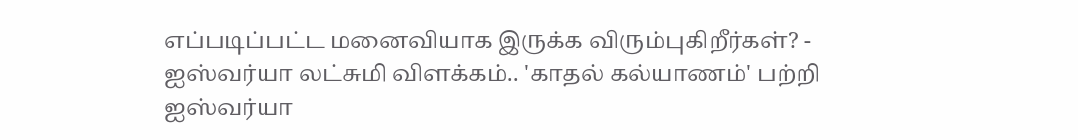எப்படிப்பட்ட மனைவியாக இருக்க விரும்புகிறீர்கள்? - ஐஸ்வர்யா லட்சுமி விளக்கம்.. 'காதல் கல்யாணம்' பற்றி ஐஸ்வர்யா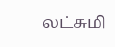லட்சுமி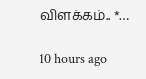விளக்கம்.. *…

10 hours ago